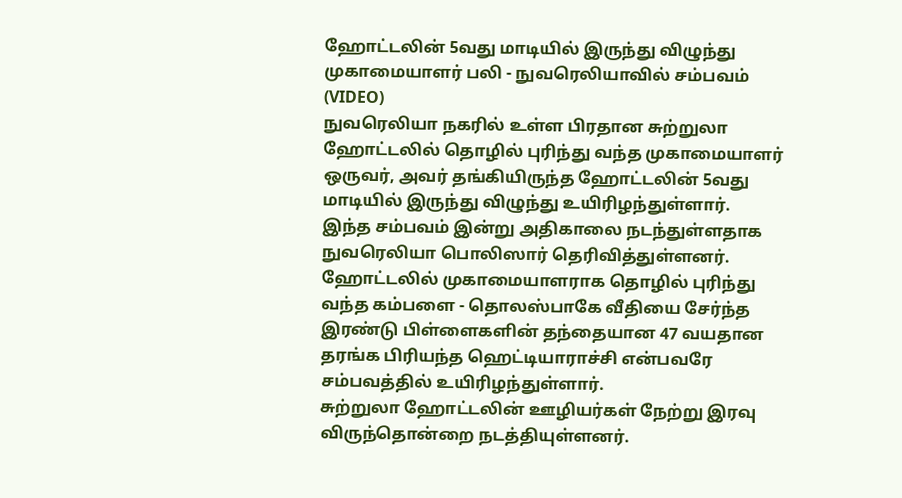ஹோட்டலின் 5வது மாடியில் இருந்து விழுந்து முகாமையாளர் பலி - நுவரெலியாவில் சம்பவம் (VIDEO)
நுவரெலியா நகரில் உள்ள பிரதான சுற்றுலா ஹோட்டலில் தொழில் புரிந்து வந்த முகாமையாளர் ஒருவர், அவர் தங்கியிருந்த ஹோட்டலின் 5வது மாடியில் இருந்து விழுந்து உயிரிழந்துள்ளார்.
இந்த சம்பவம் இன்று அதிகாலை நடந்துள்ளதாக நுவரெலியா பொலிஸார் தெரிவித்துள்ளனர்.
ஹோட்டலில் முகாமையாளராக தொழில் புரிந்து வந்த கம்பளை - தொலஸ்பாகே வீதியை சேர்ந்த இரண்டு பிள்ளைகளின் தந்தையான 47 வயதான தரங்க பிரியந்த ஹெட்டியாராச்சி என்பவரே சம்பவத்தில் உயிரிழந்துள்ளார்.
சுற்றுலா ஹோட்டலின் ஊழியர்கள் நேற்று இரவு விருந்தொன்றை நடத்தியுள்ளனர்.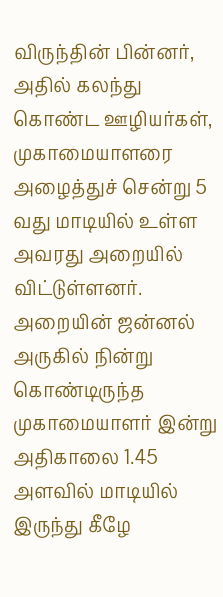விருந்தின் பின்னர், அதில் கலந்து கொண்ட ஊழியர்கள், முகாமையாளரை அழைத்துச் சென்று 5 வது மாடியில் உள்ள அவரது அறையில் விட்டுள்ளனர்.
அறையின் ஜன்னல் அருகில் நின்று கொண்டிருந்த முகாமையாளர் இன்று அதிகாலை 1.45 அளவில் மாடியில் இருந்து கீழே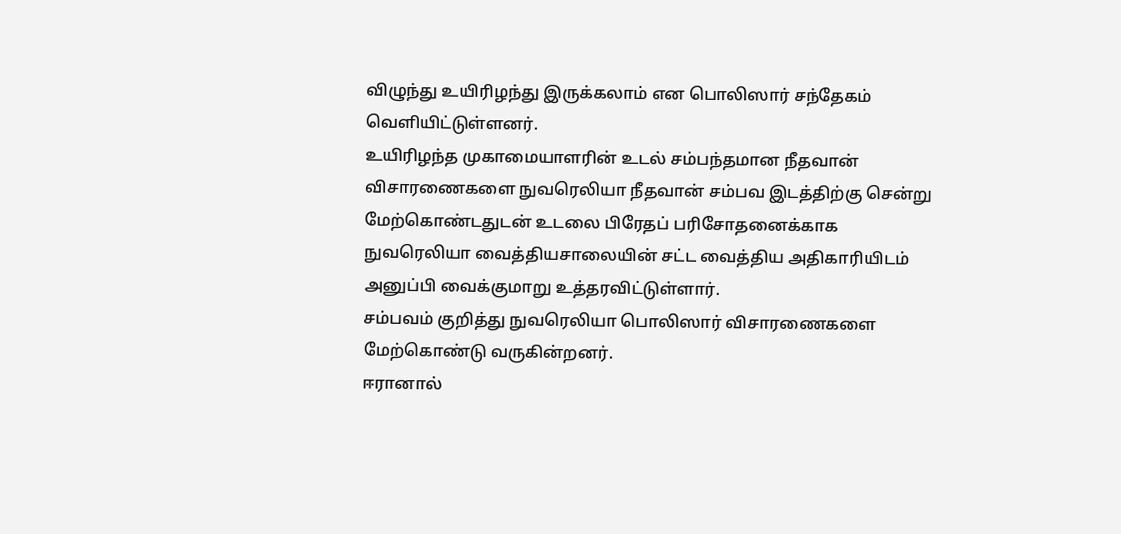விழுந்து உயிரிழந்து இருக்கலாம் என பொலிஸார் சந்தேகம் வெளியிட்டுள்ளனர்.
உயிரிழந்த முகாமையாளரின் உடல் சம்பந்தமான நீதவான் விசாரணைகளை நுவரெலியா நீதவான் சம்பவ இடத்திற்கு சென்று மேற்கொண்டதுடன் உடலை பிரேதப் பரிசோதனைக்காக நுவரெலியா வைத்தியசாலையின் சட்ட வைத்திய அதிகாரியிடம் அனுப்பி வைக்குமாறு உத்தரவிட்டுள்ளார்.
சம்பவம் குறித்து நுவரெலியா பொலிஸார் விசாரணைகளை மேற்கொண்டு வருகின்றனர்.
ஈரானால்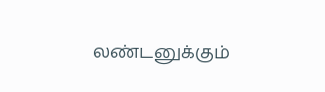லண்டனுக்கும்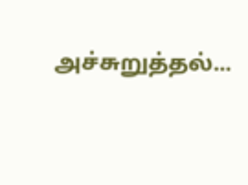அச்சுறுத்தல்...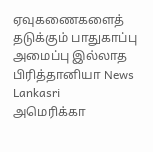ஏவுகணைகளைத் தடுக்கும் பாதுகாப்பு அமைப்பு இல்லாத பிரித்தானியா News Lankasri
அமெரிக்கா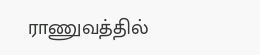ராணுவத்தில்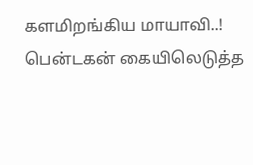களமிறங்கிய மாயாவி..! பென்டகன் கையிலெடுத்த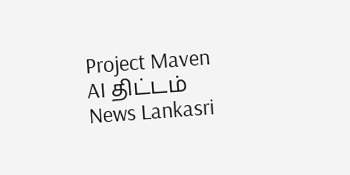Project Maven AI திட்டம் News Lankasri